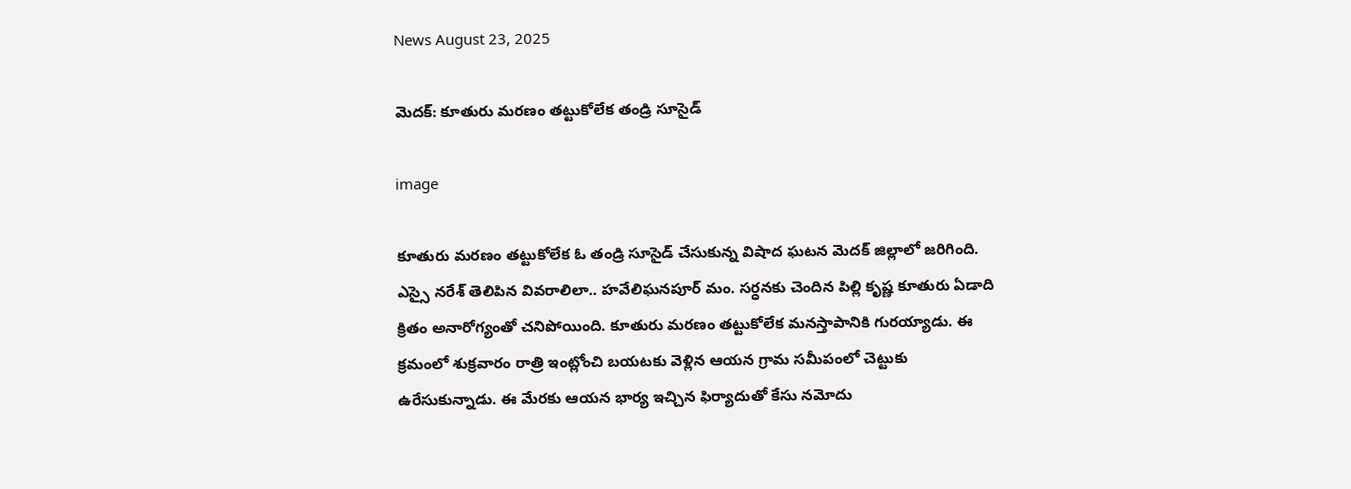News August 23, 2025

మెదక్: కూతురు మరణం తట్టుకోలేక తండ్రి సూసైడ్

image

కూతురు మరణం తట్టుకోలేక ఓ తండ్రి సూసైడ్ చేసుకున్న విషాద ఘటన మెదక్ జిల్లాలో జరిగింది. ఎస్సై నరేశ్ తెలిపిన వివరాలిలా.. హవేలిఘనపూర్ మం. సర్ధనకు చెందిన పిల్లి కృష్ణ కూతురు ఏడాది క్రితం అనారోగ్యంతో చనిపోయింది. కూతురు మరణం తట్టుకోలేక మనస్తాపానికి గురయ్యాడు. ఈ క్రమంలో శుక్రవారం రాత్రి ఇంట్లోంచి బయటకు వెళ్లిన ఆయన గ్రామ సమీపంలో చెట్టుకు ఉరేసుకున్నాడు. ఈ మేరకు ఆయన భార్య ఇచ్చిన ఫిర్యాదుతో కేసు నమోదు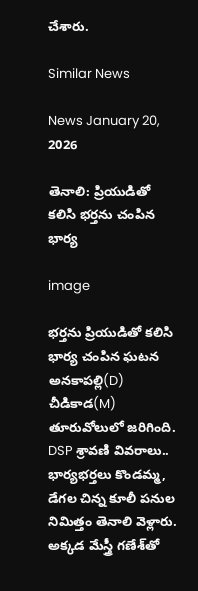చేశారు.

Similar News

News January 20, 2026

తెనాలి: ప్రియుడితో కలిసి భర్తను చంపిన భార్య

image

భర్తను ప్రియుడితో కలిసి భార్య చంపిన ఘటన అనకాపల్లి(D) చీడికాడ(M) తూరువోలులో జరిగింది. DSP శ్రావణి వివరాలు.. భార్యభర్తలు కొండమ్మ, డేగల చిన్న కూలీ పనుల నిమిత్తం తెనాలి వెళ్లారు. అక్కడ మేస్త్రీ గణేశ్‌తో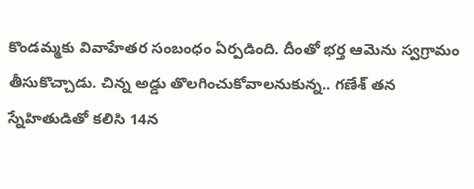కొండమ్మకు వివాహేతర సంబంధం ఏర్పడింది. దీంతో భర్త ఆమెను స్వగ్రామం తీసుకొచ్చాడు. చిన్న అడ్డు తొలగించుకోవాలనుకున్న.. గణేశ్ తన స్నేహితుడితో కలిసి 14న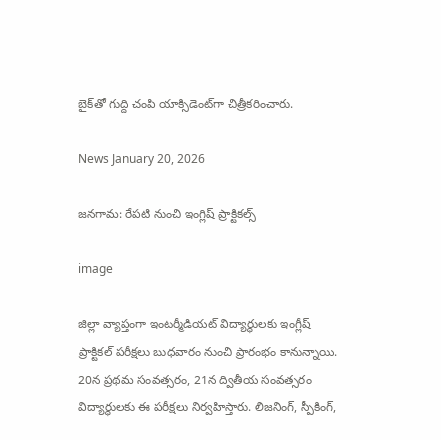బైక్‌తో గుద్ది చంపి యాక్సిడెంట్‌గా చిత్రీకరించారు.

News January 20, 2026

జనగామ: రేపటి నుంచి ఇంగ్లిష్ ప్రాక్టికల్స్

image

జిల్లా వ్యాప్తంగా ఇంటర్మీడియట్ విద్యార్థులకు ఇంగ్లీష్ ప్రాక్టికల్ పరీక్షలు బుధవారం నుంచి ప్రారంభం కానున్నాయి. 20న ప్రథమ సంవత్సరం, 21న ద్వితీయ సంవత్సరం విద్యార్థులకు ఈ పరీక్షలు నిర్వహిస్తారు. లిజనింగ్, స్పీకింగ్,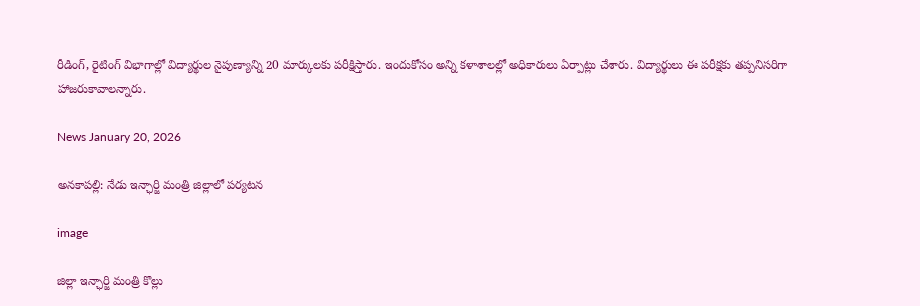రీడింగ్, రైటింగ్ విభాగాల్లో విద్యార్థుల నైపుణ్యాన్ని 20 మార్కులకు పరీక్షిస్తారు. ఇందుకోసం అన్ని కళాశాలల్లో అధికారులు ఏర్పాట్లు చేశారు. విద్యార్థులు ఈ పరీక్షకు తప్పనిసరిగా హాజరుకావాలన్నారు.

News January 20, 2026

అనకాపల్లి: నేడు ఇన్ఛార్జి మంత్రి జిల్లాలో పర్యటన

image

జిల్లా ఇన్ఛార్జి మంత్రి కొల్లు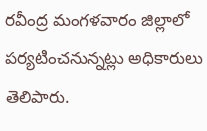రవీంద్ర మంగళవారం జిల్లాలో పర్యటించనున్నట్లు అధికారులు తెలిపారు.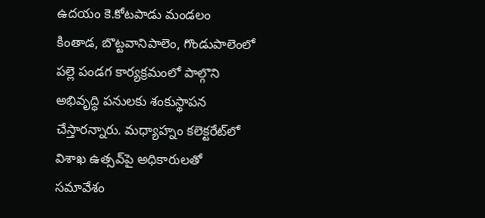ఉదయం కె.కోటపాడు మండలం కింతాడ, బొట్టవానిపాలెం, గొండుపాలెంలో పల్లె పండగ కార్యక్రమంలో పాల్గొని అభివృద్ధి పనులకు శంకుస్థాపన చేస్తారన్నారు. మధ్యాహ్నం కలెక్టరేట్‌లో విశాఖ ఉత్సవ్‌పై అధికారులతో సమావేశం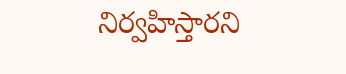నిర్వహిస్తారని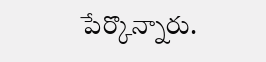పేర్కొన్నారు.